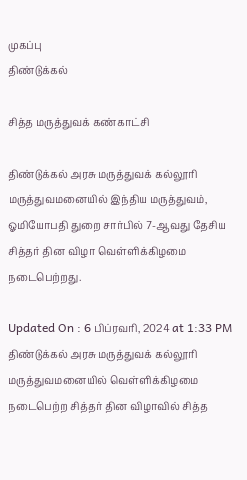முகப்பு
திண்டுக்கல்

சித்த மருத்துவக் கண்காட்சி

திண்டுக்கல் அரசு மருத்துவக் கல்லூரி மருத்துவமனையில் இந்திய மருத்துவம், ஓமியோபதி துறை சார்பில் 7-ஆவது தேசிய சித்தர் தின விழா வெள்ளிக்கிழமை நடைபெற்றது.

Updated On : 6 பிப்ரவரி, 2024 at 1:33 PM
திண்டுக்கல் அரசு மருத்துவக் கல்லூரி மருத்துவமனையில் வெள்ளிக்கிழமை நடைபெற்ற சித்தர் தின விழாவில் சித்த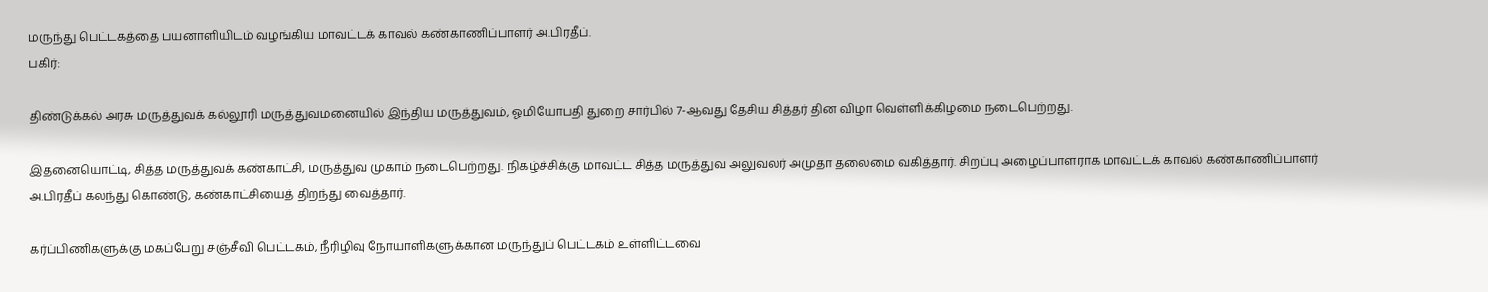மருந்து பெட்டகத்தை பயனாளியிடம் வழங்கிய மாவட்டக் காவல் கண்காணிப்பாளர் அ.பிரதீப்.
பகிர்:

திண்டுக்கல் அரசு மருத்துவக் கல்லூரி மருத்துவமனையில் இந்திய மருத்துவம், ஓமியோபதி துறை சார்பில் 7-ஆவது தேசிய சித்தர் தின விழா வெள்ளிக்கிழமை நடைபெற்றது.

இதனையொட்டி, சித்த மருத்துவக் கண்காட்சி, மருத்துவ முகாம் நடைபெற்றது. நிகழ்ச்சிக்கு மாவட்ட சித்த மருத்துவ அலுவலர் அமுதா தலைமை வகித்தார். சிறப்பு அழைப்பாளராக மாவட்டக் காவல் கண்காணிப்பாளர் அ.பிரதீப் கலந்து கொண்டு, கண்காட்சியைத் திறந்து வைத்தார்.

கர்ப்பிணிகளுக்கு மகப்பேறு சஞ்சீவி பெட்டகம், நீரிழிவு நோயாளிகளுக்கான மருந்துப் பெட்டகம் உள்ளிட்டவை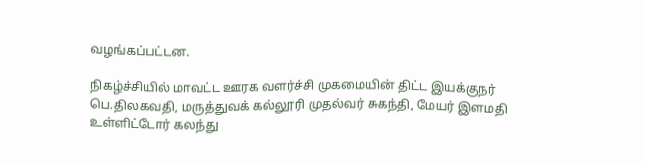வழங்கப்பட்டன.

நிகழ்ச்சியில் மாவட்ட ஊரக வளர்ச்சி முகமையின் திட்ட இயக்குநர் பெ.திலகவதி, மருத்துவக் கல்லூரி முதல்வர் சுகந்தி, மேயர் இளமதி உள்ளிட்டோர் கலந்து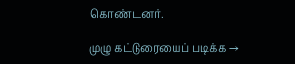கொண்டனர்.

முழு கட்டுரையைப் படிக்க →